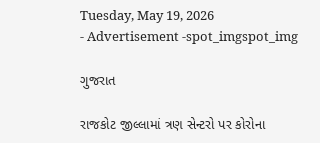Tuesday, May 19, 2026
- Advertisement -spot_imgspot_img

ગુજરાત

રાજકોટ જીલ્લામાં ત્રણ સેન્ટરો પર કોરોના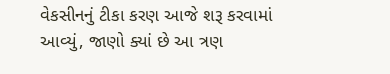વેકસીનનું ટીકા કરણ આજે શરૂ કરવામાં આવ્યું, જાણો ક્યાં છે આ ત્રણ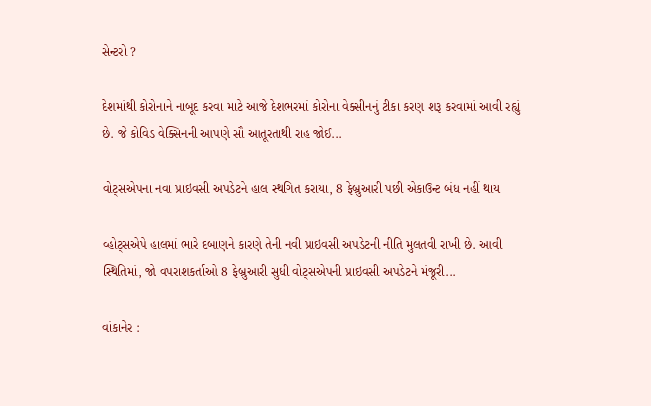સેન્ટરો ?

દેશમાંથી કોરોનાને નાબૂદ કરવા માટે આજે દેશભરમાં કોરોના વેક્સીનનું ટીકા કરણ શરૂ કરવામાં આવી રહ્યું છે. જે કોવિડ વેક્સિનની આપણે સૌ આતૂરતાથી રાહ જોઈ...

વોટ્સએપના નવા પ્રાઇવસી અપડેટને હાલ સ્થગિત કરાયા, 8 ફેબ્રુઆરી પછી એકાઉન્ટ બંધ નહીં થાય

વ્હોટ્સએપે હાલમાં ભારે દબાણને કારણે તેની નવી પ્રાઇવસી અપડેટની નીતિ મુલતવી રાખી છે. આવી સ્થિતિમાં, જો વપરાશકર્તાઓ 8 ફેબ્રુઆરી સુધી વોટ્સએપની પ્રાઇવસી અપડેટને મંજૂરી...

વાંકાનેર :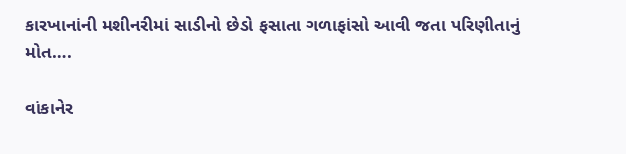કારખાનાંની મશીનરીમાં સાડીનો છેડો ફસાતા ગળાફાંસો આવી જતા પરિણીતાનું મોત….

વાંકાનેર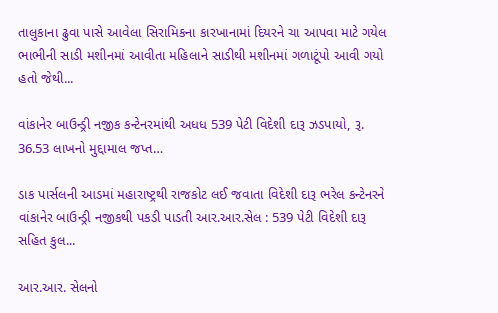તાલુકાના ઢુવા પાસે આવેલા સિરામિકના કારખાનામાં દિયરને ચા આપવા માટે ગયેલ ભાભીની સાડી મશીનમાં આવીતા મહિલાને સાડીથી મશીનમાં ગળાટૂંપો આવી ગયો હતો જેથી...

વાંકાનેર બાઉન્ડ્રી નજીક કન્ટેનરમાંથી અધધ 539 પેટી વિદેશી દારૂ ઝડપાયો, રૂ. 36.53 લાખનો મુદ્દામાલ જપ્ત…

ડાક પાર્સલની આડમાં મહારાષ્ટ્રથી રાજકોટ લઈ જવાતા વિદેશી દારૂ ભરેલ કન્ટેનરને વાંકાનેર બાઉન્ડ્રી નજીકથી પકડી પાડતી આર.આર.સેલ : 539 પેટી વિદેશી દારૂ સહિત કુલ...

આર.આર. સેલનો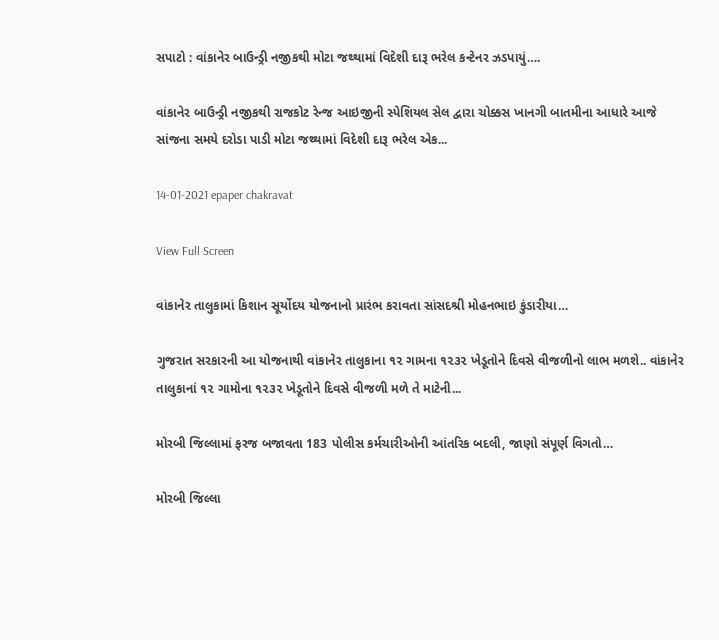સપાટો : વાંકાનેર બાઉન્ડ્રી નજીકથી મોટા જથ્થામાં વિદેશી દારૂ ભરેલ કન્ટેનર ઝડપાયું….

વાંકાનેર બાઉન્ડ્રી નજીકથી રાજકોટ રેન્જ આઇજીની સ્પેશિયલ સેલ દ્વારા ચોક્કસ ખાનગી બાતમીના આધારે આજે સાંજના સમયે દરોડા પાડી મોટા જથ્થામાં વિદેશી દારૂ ભરેલ એક...

14-01-2021 epaper chakravat

View Full Screen

વાંકાનેર તાલુકામાં કિશાન સૂર્યોદય યોજનાનો પ્રારંભ કરાવતા સાંસદશ્રી મોહનભાઇ કુંડારીયા…

ગુજરાત સરકારની આ યોજનાથી વાંકાનેર તાલુકાના ૧૨ ગામના ૧૨૩૨ ખેડૂતોને દિવસે વીજળીનો લાભ મળશે.. વાંકાનેર તાલુકાનાં ૧૨ ગામોના ૧૨૩૨ ખેડૂતોને દિવસે વીજળી મળે તે માટેની...

મોરબી જિલ્લામાં ફરજ બજાવતા 183 પોલીસ કર્મચારીઓની આંતરિક બદલી, જાણો સંપૂર્ણ વિગતો…

મોરબી જિલ્લા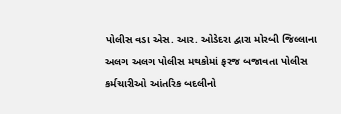પોલીસ વડા એસ. આર. ઓડેદરા દ્વારા મોરબી જિલ્લાના અલગ અલગ પોલીસ મથકોમાં ફરજ બજાવતા પોલીસ કર્મચારીઓ આંતરિક બદલીનો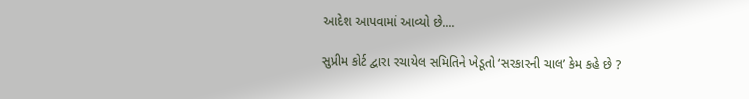આદેશ આપવામાં આવ્યો છે....

સુપ્રીમ કોર્ટ દ્વારા રચાયેલ સમિતિને ખેડૂતો ‘સરકારની ચાલ’ કેમ કહે છે ?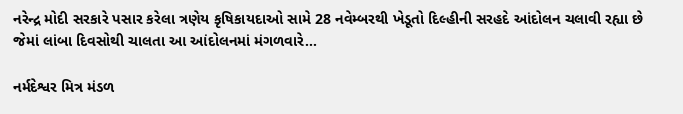નરેન્દ્ર મોદી સરકારે પસાર કરેલા ત્રણેય કૃષિકાયદાઓ સામે 28 નવેમ્બરથી ખેડૂતો દિલ્હીની સરહદે આંદોલન ચલાવી રહ્યા છે જેમાં લાંબા દિવસોથી ચાલતા આ આંદોલનમાં મંગળવારે...

નર્મદેશ્વર મિત્ર મંડળ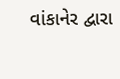વાંકાનેર દ્વારા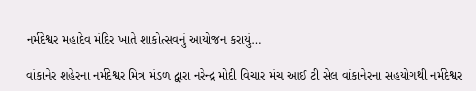નર્મદેશ્વર મહાદેવ મંદિર ખાતે શાકોત્સવનું આયોજન કરાયું…

વાંકાનેર શહેરના નર્મદેશ્વર મિત્ર મંડળ દ્વારા નરેન્દ્ર મોદી વિચાર મંચ આઈ ટી સેલ વાંકાનેરના સહયોગથી નર્મદેશ્વર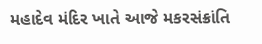મહાદેવ મંદિર ખાતે આજે મકરસંક્રાંતિ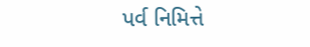પર્વ નિમિત્તે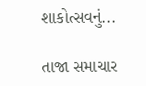શાકોત્સવનું...

તાજા સમાચાર